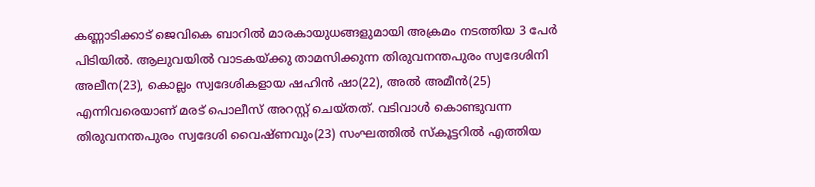കണ്ണാടിക്കാട് ജെവികെ ബാറിൽ മാരകായുധങ്ങളുമായി അക്രമം നടത്തിയ 3 പേർ പിടിയിൽ. ആലുവയിൽ വാടകയ്ക്കു താമസിക്കുന്ന തിരുവനന്തപുരം സ്വദേശിനി അലീന(23), കൊല്ലം സ്വദേശികളായ ഷഹിൻ ഷാ(22), അൽ അമീൻ(25) എന്നിവരെയാണ് മരട് പൊലീസ് അറസ്റ്റ് ചെയ്തത്. വടിവാൾ കൊണ്ടുവന്ന തിരുവനന്തപുരം സ്വദേശി വൈഷ്ണവും(23) സംഘത്തിൽ സ്കൂട്ടറിൽ എത്തിയ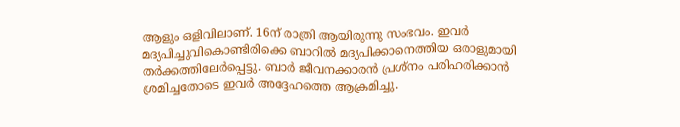ആളും ഒളിവിലാണ്. 16ന് രാത്രി ആയിരുന്നു സംഭവം. ഇവർ മദ്യപിച്ചുവികൊണ്ടിരിക്കെ ബാറിൽ മദ്യപിക്കാനെത്തിയ ഒരാളുമായി തർക്കത്തിലേർപ്പെട്ടു. ബാർ ജീവനക്കാരൻ പ്രശ്നം പരിഹരിക്കാൻ ശ്രമിച്ചതോടെ ഇവർ അദ്ദേഹത്തെ ആക്രമിച്ചു.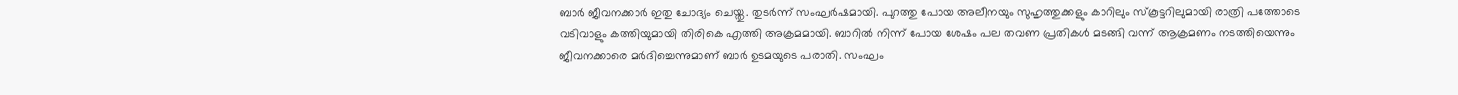ബാർ ജീവനക്കാർ ഇതു ചോദ്യം ചെയ്തു. തുടർന്ന് സംഘർഷമായി. പുറത്തു പോയ അലീനയും സുഹൃത്തുക്കളും കാറിലും സ്കൂട്ടറിലുമായി രാത്രി പത്തോടെ വടിവാളും കത്തിയുമായി തിരികെ എത്തി അക്രമമായി. ബാറിൽ നിന്ന് പോയ ശേഷം പല തവണ പ്രതികൾ മടങ്ങി വന്ന് ആക്രമണം നടത്തിയെന്നും ജീവനക്കാരെ മർദിച്ചെന്നുമാണ് ബാർ ഉടമയുടെ പരാതി. സംഘം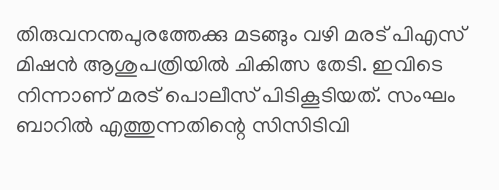തിരുവനന്തപുരത്തേക്കു മടങ്ങും വഴി മരട് പിഎസ് മിഷൻ ആശുപത്രിയിൽ ചികിത്സ തേടി. ഇവിടെ നിന്നാണ് മരട് പൊലീസ് പിടികൂടിയത്. സംഘം ബാറിൽ എത്തുന്നതിന്റെ സിസിടിവി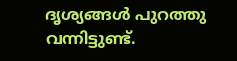ദൃശ്യങ്ങൾ പുറത്തു വന്നിട്ടുണ്ട്.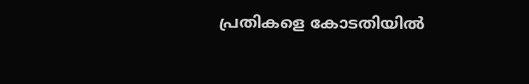പ്രതികളെ കോടതിയിൽ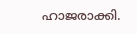ഹാജരാക്കി.